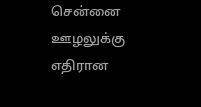சென்னை ஊழலுக்கு எதிரான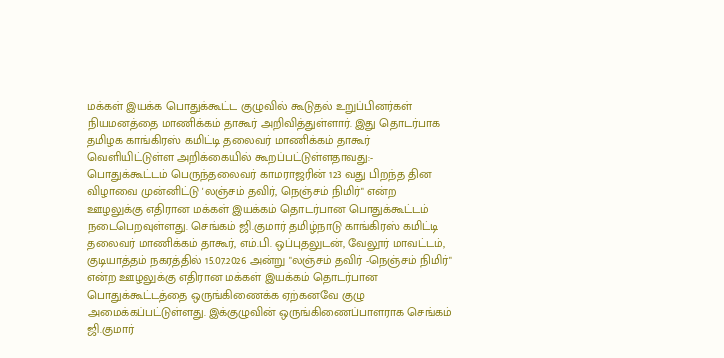மக்கள் இயக்க பொதுக்கூட்ட குழுவில் கூடுதல் உறுப்பினர்கள் நியமனத்தை மாணிக்கம் தாகூர் அறிவித்துள்ளார். இது தொடர்பாக தமிழக காங்கிரஸ் கமிட்டி தலைவர் மாணிக்கம் தாகூர் வெளியிட்டுள்ள அறிக்கையில் கூறப்பட்டுள்ளதாவது:- பொதுக்கூட்டம் பெருந்தலைவர் காமராஜரின் 123 வது பிறந்த தின விழாவை முன்னிட்டு 'லஞ்சம் தவிர், நெஞ்சம் நிமிர்" என்ற ஊழலுக்கு எதிரான மக்கள் இயக்கம் தொடர்பான பொதுக்கூட்டம் நடைபெறவுள்ளது. செங்கம் ஜி.குமார் தமிழ்நாடு காங்கிரஸ் கமிட்டி தலைவர் மாணிக்கம் தாகூர், எம்.பி. ஒப்புதலுடன், வேலூர் மாவட்டம், குடியாத்தம் நகரத்தில் 15.07.2026 அன்று "லஞ்சம் தவிர் -நெஞ்சம் நிமிர்" என்ற ஊழலுக்கு எதிரான மக்கள் இயக்கம் தொடர்பான பொதுக்கூட்டத்தை ஒருங்கிணைக்க ஏற்கனவே குழு அமைக்கப்பட்டுள்ளது. இக்குழுவின் ஒருங்கிணைப்பாளராக செங்கம் ஜி.குமார்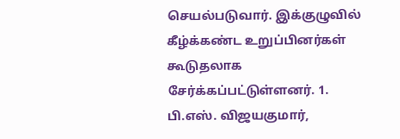செயல்படுவார். இக்குழுவில் கீழ்க்கண்ட உறுப்பினர்கள் கூடுதலாக சேர்க்கப்பட்டுள்ளனர். 1. பி.எஸ். விஜயகுமார்,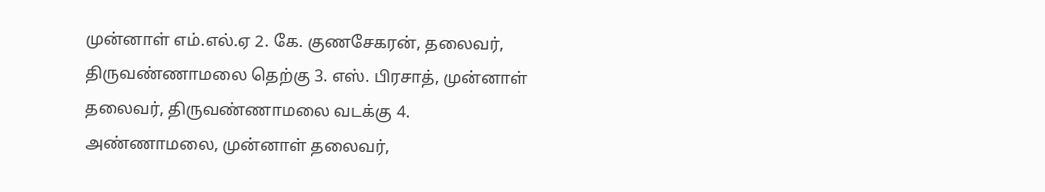முன்னாள் எம்.எல்.ஏ 2. கே. குணசேகரன், தலைவர், திருவண்ணாமலை தெற்கு 3. எஸ். பிரசாத், முன்னாள் தலைவர், திருவண்ணாமலை வடக்கு 4. அண்ணாமலை, முன்னாள் தலைவர்,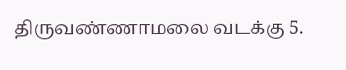திருவண்ணாமலை வடக்கு 5.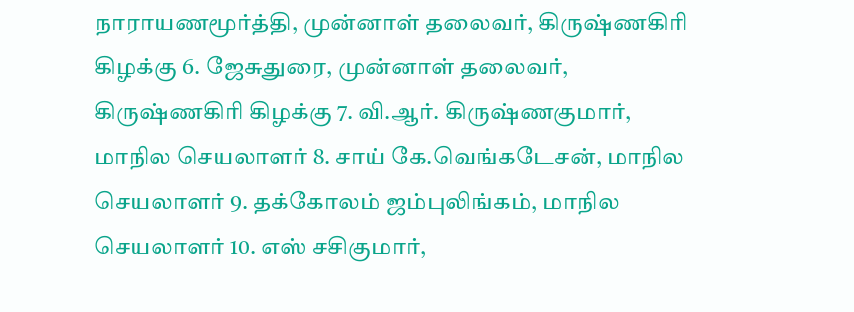நாராயணமூர்த்தி, முன்னாள் தலைவர், கிருஷ்ணகிரி கிழக்கு 6. ஜேசுதுரை, முன்னாள் தலைவர், கிருஷ்ணகிரி கிழக்கு 7. வி.ஆர். கிருஷ்ணகுமார், மாநில செயலாளர் 8. சாய் கே.வெங்கடேசன், மாநில செயலாளர் 9. தக்கோலம் ஜம்புலிங்கம், மாநில செயலாளர் 10. எஸ் சசிகுமார்,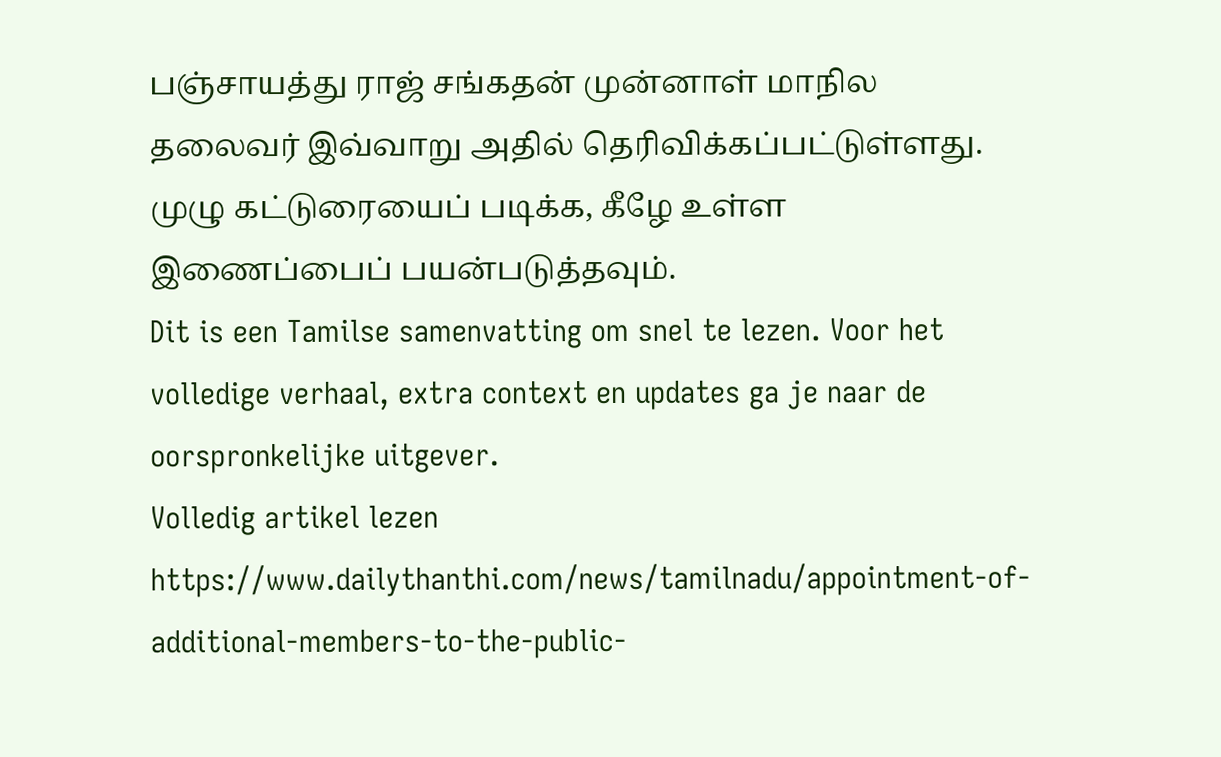பஞ்சாயத்து ராஜ் சங்கதன் முன்னாள் மாநில தலைவர் இவ்வாறு அதில் தெரிவிக்கப்பட்டுள்ளது. முழு கட்டுரையைப் படிக்க, கீழே உள்ள இணைப்பைப் பயன்படுத்தவும்.
Dit is een Tamilse samenvatting om snel te lezen. Voor het volledige verhaal, extra context en updates ga je naar de oorspronkelijke uitgever.
Volledig artikel lezen
https://www.dailythanthi.com/news/tamilnadu/appointment-of-additional-members-to-the-public-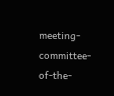meeting-committee-of-the-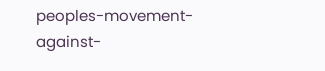peoples-movement-against-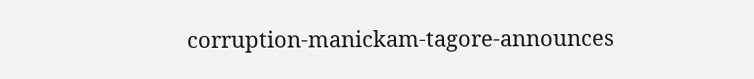corruption-manickam-tagore-announces